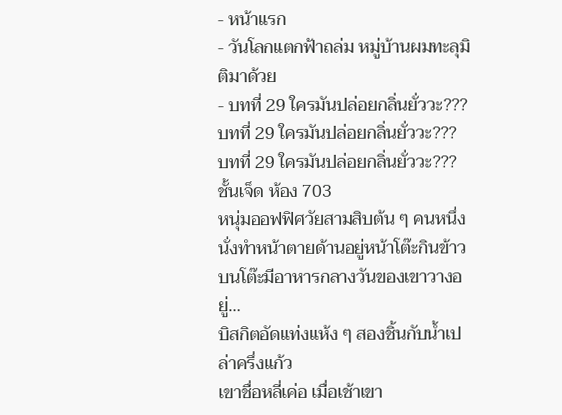- หน้าแรก
- วันโลกแตกฟ้าถล่ม หมู่บ้านผมทะลุมิติมาด้วย
- บทที่ 29 ใครมันปล่อยกลิ่นยั่ววะ???
บทที่ 29 ใครมันปล่อยกลิ่นยั่ววะ???
บทที่ 29 ใครมันปล่อยกลิ่นยั่ววะ???
ชั้นเจ็ด ห้อง 703
หนุ่มออฟฟิศวัยสามสิบต้น ๆ คนหนึ่ง นั่งทำหน้าตายด้านอยู่หน้าโต๊ะกินข้าว บนโต๊ะมีอาหารกลางวันของเขาวางอยู่…
บิสกิตอัดแท่งแห้ง ๆ สองชิ้นกับน้ำเปล่าครึ่งแก้ว
เขาชื่อหลี่เค่อ เมื่อเช้าเขา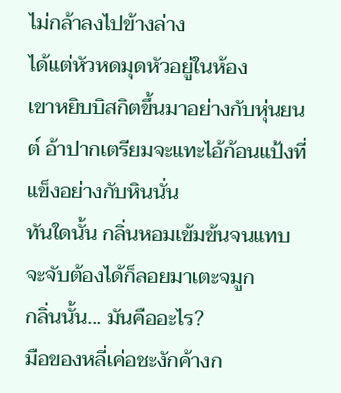ไม่กล้าลงไปข้างล่าง
ได้แต่หัวหดมุดหัวอยู่ในห้อง
เขาหยิบบิสกิตขึ้นมาอย่างกับหุ่นยนต์ อ้าปากเตรียมจะแทะไอ้ก้อนแป้งที่แข็งอย่างกับหินนั่น
ทันใดนั้น กลิ่นหอมเข้มข้นจนแทบจะจับต้องได้ก็ลอยมาเตะจมูก
กลิ่นนั้น... มันคืออะไร?
มือของหลี่เค่อชะงักค้างก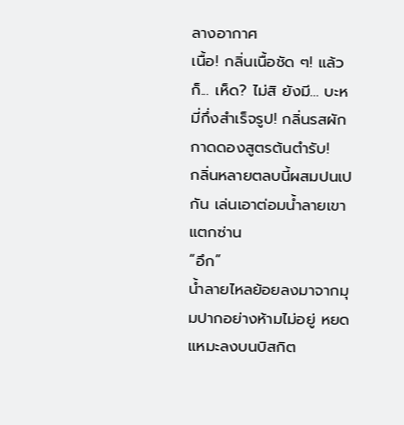ลางอากาศ
เนื้อ! กลิ่นเนื้อชัด ๆ! แล้วก็... เห็ด? ไม่สิ ยังมี... บะหมี่กึ่งสำเร็จรูป! กลิ่นรสผักกาดดองสูตรต้นตำรับ!
กลิ่นหลายตลบนี้ผสมปนเปกัน เล่นเอาต่อมน้ำลายเขาแตกซ่าน
“อึก”
น้ำลายไหลย้อยลงมาจากมุมปากอย่างห้ามไม่อยู่ หยดแหมะลงบนบิสกิต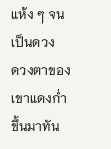แห้ง ๆ จนเป็นดวง
ดวงตาของเขาแดงก่ำขึ้นมาทัน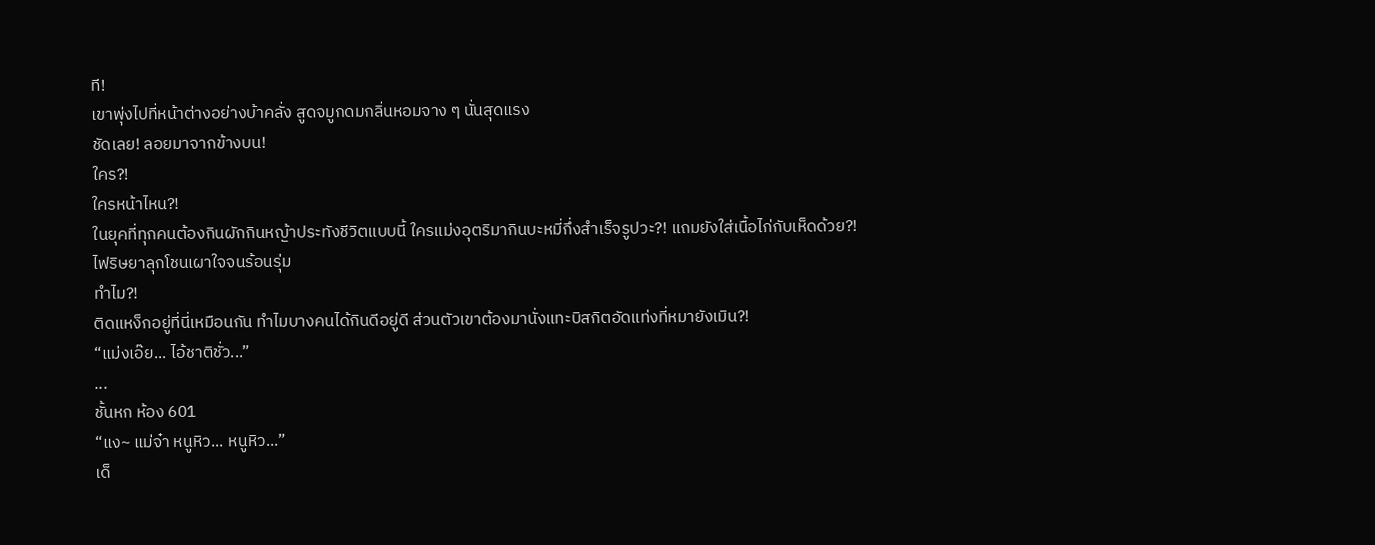ที!
เขาพุ่งไปที่หน้าต่างอย่างบ้าคลั่ง สูดจมูกดมกลิ่นหอมจาง ๆ นั่นสุดแรง
ชัดเลย! ลอยมาจากข้างบน!
ใคร?!
ใครหน้าไหน?!
ในยุคที่ทุกคนต้องกินผักกินหญ้าประทังชีวิตแบบนี้ ใครแม่งอุตริมากินบะหมี่กึ่งสำเร็จรูปวะ?! แถมยังใส่เนื้อไก่กับเห็ดด้วย?!
ไฟริษยาลุกโชนเผาใจจนร้อนรุ่ม
ทำไม?!
ติดแหง็กอยู่ที่นี่เหมือนกัน ทำไมบางคนได้กินดีอยู่ดี ส่วนตัวเขาต้องมานั่งแทะบิสกิตอัดแท่งที่หมายังเมิน?!
“แม่งเอ๊ย... ไอ้ชาติชั่ว...”
...
ชั้นหก ห้อง 601
“แง~ แม่จ๋า หนูหิว... หนูหิว...”
เด็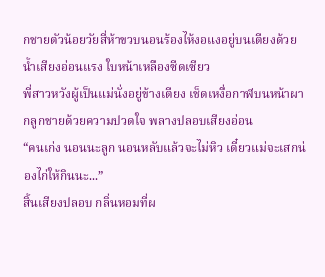กชายตัวน้อยวัยสี่ห้าขวบนอนร้องไห้งอแงอยู่บนเตียงด้วยน้ำเสียงอ่อนแรง ใบหน้าเหลืองซีดเซียว
พี่สาวหวังผู้เป็นแม่นั่งอยู่ข้างเตียง เช็ดเหงื่อกาฬบนหน้าผากลูกชายด้วยความปวดใจ พลางปลอบเสียงอ่อน
“คนเก่ง นอนนะลูก นอนหลับแล้วจะไม่หิว เดี๋ยวแม่จะเสกน่องไก่ให้กินนะ...”
สิ้นเสียงปลอบ กลิ่นหอมที่ผ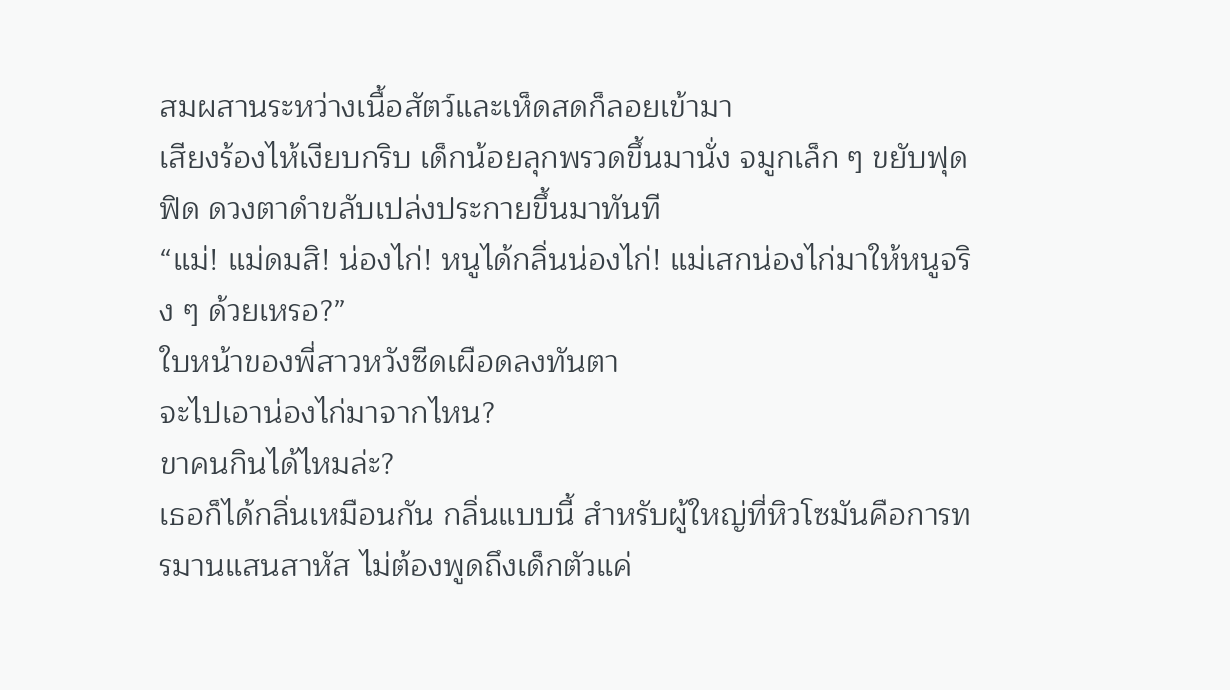สมผสานระหว่างเนื้อสัตว์และเห็ดสดก็ลอยเข้ามา
เสียงร้องไห้เงียบกริบ เด็กน้อยลุกพรวดขึ้นมานั่ง จมูกเล็ก ๆ ขยับฟุดฟิด ดวงตาดำขลับเปล่งประกายขึ้นมาทันที
“แม่! แม่ดมสิ! น่องไก่! หนูได้กลิ่นน่องไก่! แม่เสกน่องไก่มาให้หนูจริง ๆ ด้วยเหรอ?”
ใบหน้าของพี่สาวหวังซีดเผือดลงทันตา
จะไปเอาน่องไก่มาจากไหน?
ขาคนกินได้ไหมล่ะ?
เธอก็ได้กลิ่นเหมือนกัน กลิ่นแบบนี้ สำหรับผู้ใหญ่ที่หิวโซมันคือการทรมานแสนสาหัส ไม่ต้องพูดถึงเด็กตัวแค่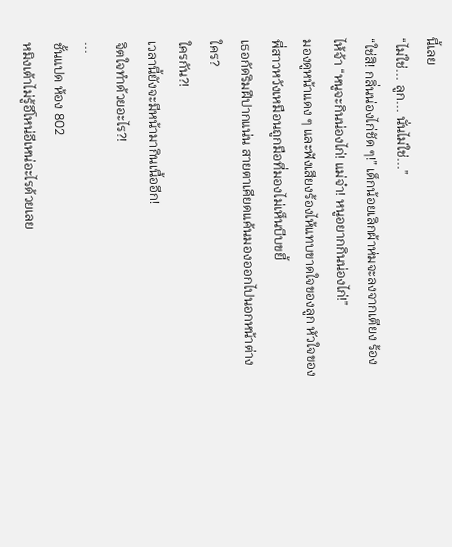นี้เลย
“ไม่ใช่... ลูก... นั่นไม่ใช่...”
“ใช่สิ! กลิ่นน่องไก่ชัด ๆ!” เด็กน้อยเลิกผ้าห่มจะลงจากเตียง ร้องไห้จ้า “หนูจะกินน่องไก่! แม่จ๋า! หนูอยากกินน่องไก่!”
มองดูหน้าแดง ๆ และฟังเสียงร้องไห้แทบขาดใจของลูก หัวใจของพี่สาวหวังเหมือนถูกมือที่มองไม่เห็นบีบขยี้
เธอกัดริมฝีปากแน่น สายตาเคียดแค้นมองออกไปนอกหน้าต่าง
ใคร?
ใครกัน?!
เวลานี้ยังจะมีหน้ามากินเนื้ออีก!
จิตใจทำด้วยอะไร?!
...
ชั้นแปด ห้อง 802
หมิงเต้าไม่รู้อีโหน่อีเหน่อะไรด้วยเลย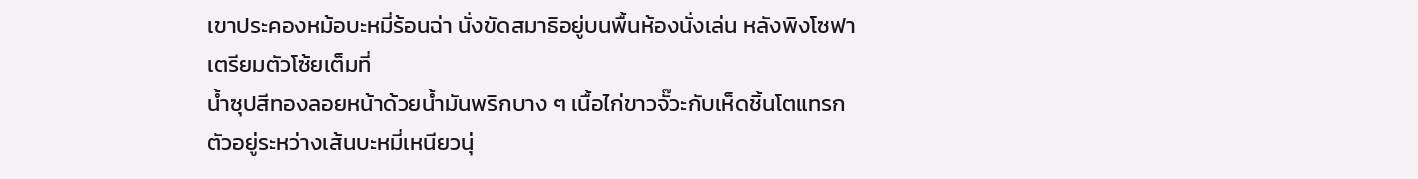เขาประคองหม้อบะหมี่ร้อนฉ่า นั่งขัดสมาธิอยู่บนพื้นห้องนั่งเล่น หลังพิงโซฟา เตรียมตัวโซ้ยเต็มที่
น้ำซุปสีทองลอยหน้าด้วยน้ำมันพริกบาง ๆ เนื้อไก่ขาวจั๊วะกับเห็ดชิ้นโตแทรกตัวอยู่ระหว่างเส้นบะหมี่เหนียวนุ่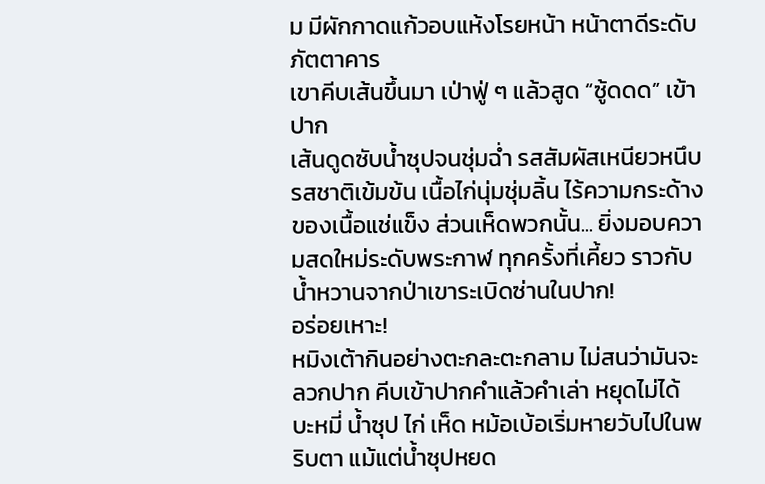ม มีผักกาดแก้วอบแห้งโรยหน้า หน้าตาดีระดับภัตตาคาร
เขาคีบเส้นขึ้นมา เป่าฟู่ ๆ แล้วสูด “ซู้ดดด” เข้าปาก
เส้นดูดซับน้ำซุปจนชุ่มฉ่ำ รสสัมผัสเหนียวหนึบ รสชาติเข้มข้น เนื้อไก่นุ่มชุ่มลิ้น ไร้ความกระด้างของเนื้อแช่แข็ง ส่วนเห็ดพวกนั้น... ยิ่งมอบความสดใหม่ระดับพระกาฬ ทุกครั้งที่เคี้ยว ราวกับน้ำหวานจากป่าเขาระเบิดซ่านในปาก!
อร่อยเหาะ!
หมิงเต้ากินอย่างตะกละตะกลาม ไม่สนว่ามันจะลวกปาก คีบเข้าปากคำแล้วคำเล่า หยุดไม่ได้
บะหมี่ น้ำซุป ไก่ เห็ด หม้อเบ้อเริ่มหายวับไปในพริบตา แม้แต่น้ำซุปหยด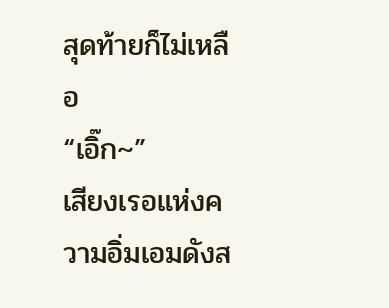สุดท้ายก็ไม่เหลือ
“เอิ๊ก~”
เสียงเรอแห่งความอิ่มเอมดังส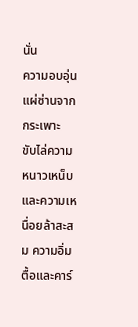นั่น
ความอบอุ่นแผ่ซ่านจากกระเพาะ ขับไล่ความหนาวเหน็บและความเหนื่อยล้าสะสม ความอิ่มตื้อและคาร์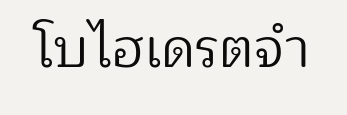โบไฮเดรตจำ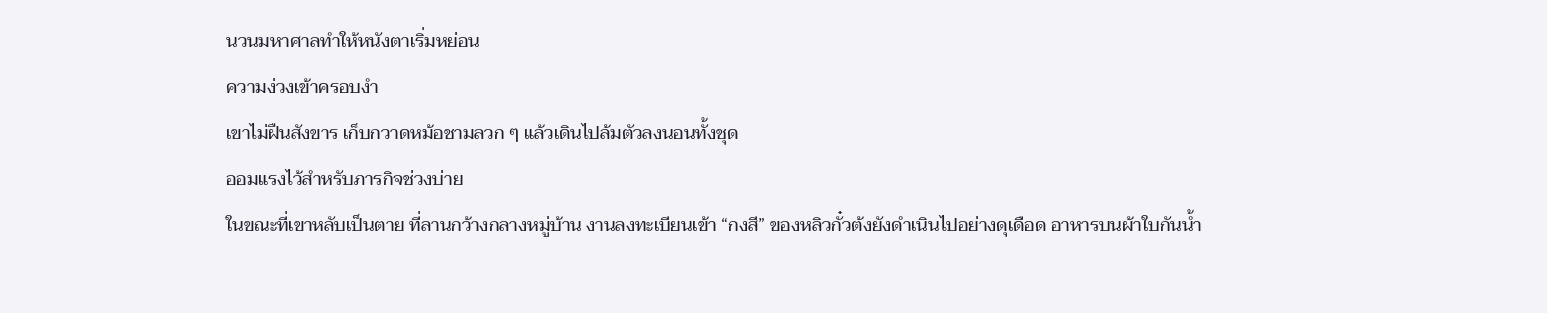นวนมหาศาลทำให้หนังตาเริ่มหย่อน
ความง่วงเข้าครอบงำ
เขาไม่ฝืนสังขาร เก็บกวาดหม้อชามลวก ๆ แล้วเดินไปล้มตัวลงนอนทั้งชุด
ออมแรงไว้สำหรับภารกิจช่วงบ่าย
ในขณะที่เขาหลับเป็นตาย ที่ลานกว้างกลางหมู่บ้าน งานลงทะเบียนเข้า “กงสี” ของหลิวกั๋วต้งยังดำเนินไปอย่างดุเดือด อาหารบนผ้าใบกันน้ำ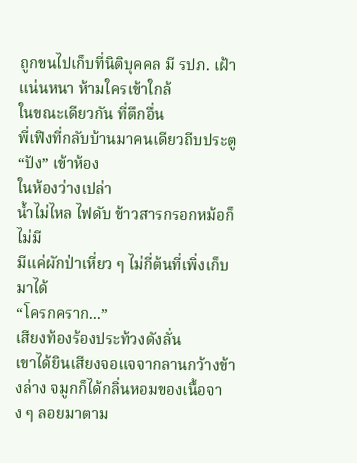ถูกขนไปเก็บที่นิติบุคคล มี รปภ. เฝ้าแน่นหนา ห้ามใครเข้าใกล้
ในขณะเดียวกัน ที่ตึกอื่น
พี่เฟิงที่กลับบ้านมาคนเดียวถีบประตู “ปัง” เข้าห้อง
ในห้องว่างเปล่า
น้ำไม่ไหล ไฟดับ ข้าวสารกรอกหม้อก็ไม่มี
มีแค่ผักป่าเหี่ยว ๆ ไม่กี่ต้นที่เพิ่งเก็บมาได้
“โครกคราก...”
เสียงท้องร้องประท้วงดังลั่น
เขาได้ยินเสียงจอแจจากลานกว้างข้างล่าง จมูกก็ได้กลิ่นหอมของเนื้อจาง ๆ ลอยมาตาม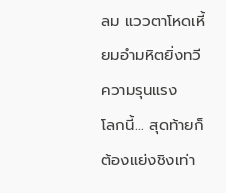ลม แววตาโหดเหี้ยมอำมหิตยิ่งทวีความรุนแรง
โลกนี้... สุดท้ายก็ต้องแย่งชิงเท่า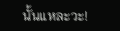นั้นแหละวะ!